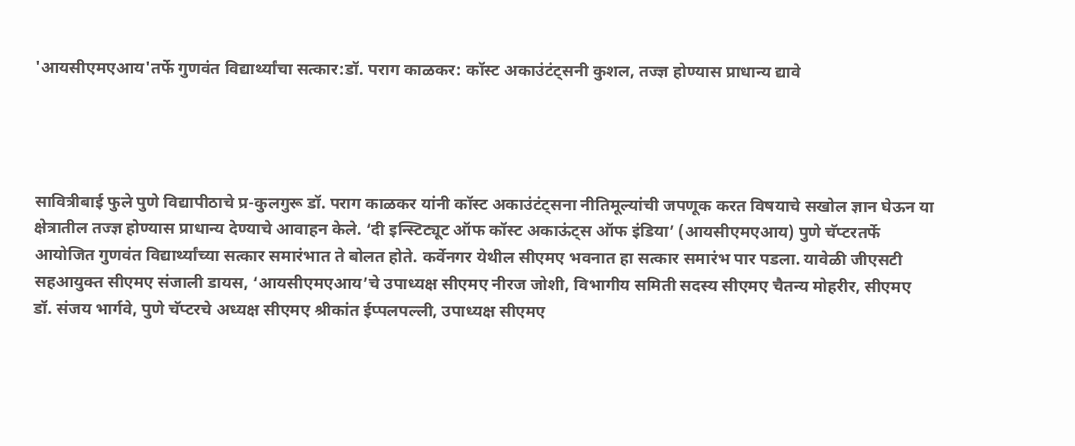'आयसीएमएआय'तर्फे गुणवंत विद्यार्थ्यांचा सत्कार:डॉ. पराग काळकर: कॉस्ट अकाउंटंट्सनी कुशल, तज्ज्ञ होण्यास प्राधान्य द्यावे




सावित्रीबाई फुले पुणे विद्यापीठाचे प्र-कुलगुरू डॉ. पराग काळकर यांनी कॉस्ट अकाउंटंट्सना नीतिमूल्यांची जपणूक करत विषयाचे सखोल ज्ञान घेऊन या क्षेत्रातील तज्ज्ञ होण्यास प्राधान्य देण्याचे आवाहन केले. ‘दी इन्स्टिट्यूट ऑफ कॉस्ट अकाऊंट्स ऑफ इंडिया’ (आयसीएमएआय) पुणे चॅप्टरतर्फे आयोजित गुणवंत विद्यार्थ्यांच्या सत्कार समारंभात ते बोलत होते. कर्वेनगर येथील सीएमए भवनात हा सत्कार समारंभ पार पडला. यावेळी जीएसटी सहआयुक्त सीएमए संजाली डायस, ‘आयसीएमएआय’चे उपाध्यक्ष सीएमए नीरज जोशी, विभागीय समिती सदस्य सीएमए चैतन्य मोहरीर, सीएमए डॉ. संजय भार्गवे, पुणे चॅप्टरचे अध्यक्ष सीएमए श्रीकांत ईप्पलपल्ली, उपाध्यक्ष सीएमए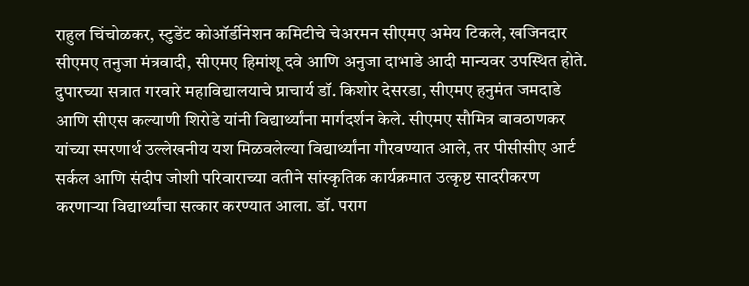राहुल चिंचोळकर, स्टुडेंट कोऑर्डीनेशन कमिटीचे चेअरमन सीएमए अमेय टिकले, खजिनदार सीएमए तनुजा मंत्रवादी, सीएमए हिमांशू दवे आणि अनुजा दाभाडे आदी मान्यवर उपस्थित होते. दुपारच्या सत्रात गरवारे महाविद्यालयाचे प्राचार्य डॉ. किशोर देसरडा, सीएमए हनुमंत जमदाडे आणि सीएस कल्याणी शिरोडे यांनी विद्यार्थ्यांना मार्गदर्शन केले. सीएमए सौमित्र बावठाणकर यांच्या स्मरणार्थ उल्लेखनीय यश मिळवलेल्या विद्यार्थ्यांना गौरवण्यात आले, तर पीसीसीए आर्ट सर्कल आणि संदीप जोशी परिवाराच्या वतीने सांस्कृतिक कार्यक्रमात उत्कृष्ट सादरीकरण करणाऱ्या विद्यार्थ्यांचा सत्कार करण्यात आला. डॉ. पराग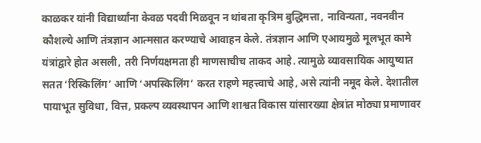काळकर यांनी विद्यार्थ्यांना केवळ पदवी मिळवून न थांबता कृत्रिम बुद्धिमत्ता, नाविन्यता, नवनवीन कौशल्ये आणि तंत्रज्ञान आत्मसात करण्याचे आवाहन केले. तंत्रज्ञान आणि एआयमुळे मूलभूत कामे यंत्रांद्वारे होत असली, तरी निर्णयक्षमता ही माणसाचीच ताकद आहे. त्यामुळे व्यावसायिक आयुष्यात सतत ‘रिस्किलिंग’ आणि ‘अपस्किलिंग’ करत राहणे महत्त्वाचे आहे, असे त्यांनी नमूद केले. देशातील पायाभूत सुविधा, वित्त, प्रकल्प व्यवस्थापन आणि शाश्वत विकास यांसारख्या क्षेत्रांत मोठ्या प्रमाणावर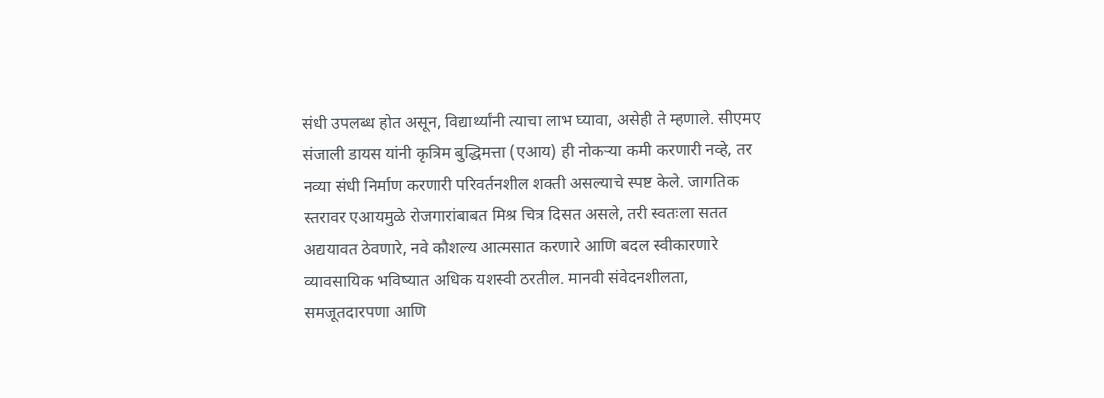संधी उपलब्ध होत असून, विद्यार्थ्यांनी त्याचा लाभ घ्यावा, असेही ते म्हणाले. सीएमए संजाली डायस यांनी कृत्रिम बुद्धिमत्ता (एआय) ही नोकऱ्या कमी करणारी नव्हे, तर नव्या संधी निर्माण करणारी परिवर्तनशील शक्ती असल्याचे स्पष्ट केले. जागतिक स्तरावर एआयमुळे रोजगारांबाबत मिश्र चित्र दिसत असले, तरी स्वतःला सतत अद्ययावत ठेवणारे, नवे कौशल्य आत्मसात करणारे आणि बदल स्वीकारणारे व्यावसायिक भविष्यात अधिक यशस्वी ठरतील. मानवी संवेदनशीलता, समजूतदारपणा आणि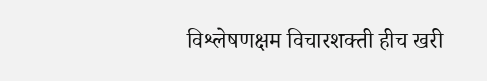विश्लेषणक्षम विचारशक्ती हीच खरी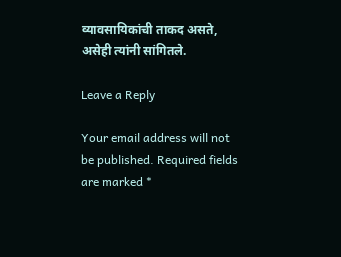व्यावसायिकांची ताकद असते, असेही त्यांनी सांगितले.

Leave a Reply

Your email address will not be published. Required fields are marked *